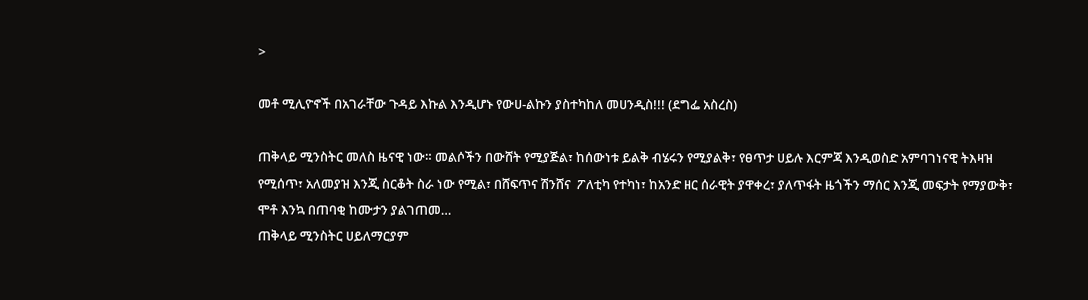>

መቶ ሚሊዮኖች በአገራቸው ጉዳይ እኩል እንዲሆኑ የውሀ-ልኩን ያስተካከለ መሀንዲስ!!! (ደግፌ አስረስ)

ጠቅላይ ሚንስትር መለስ ዜናዊ ነው። መልሶችን በውሸት የሚያጅል፣ ከሰውነቱ ይልቅ ብሄሩን የሚያልቅ፣ የፀጥታ ሀይሉ እርምጃ እንዲወስድ አምባገነናዊ ትእዛዝ የሚሰጥ፣ አለመያዝ እንጂ ስርቆት ስራ ነው የሚል፣ በሸፍጥና ሽንሸና  ፖለቲካ የተካነ፣ ከአንድ ዘር ሰራዊት ያዋቀረ፣ ያለጥፋት ዜጎችን ማሰር እንጂ መፍታት የማያውቅ፣ ሞቶ እንኳ በጠባቂ ከሙታን ያልገጠመ…
ጠቅላይ ሚንስትር ሀይለማርያም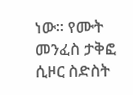ነው። የሙት መንፈስ ታቅፎ ሲዞር ስድስት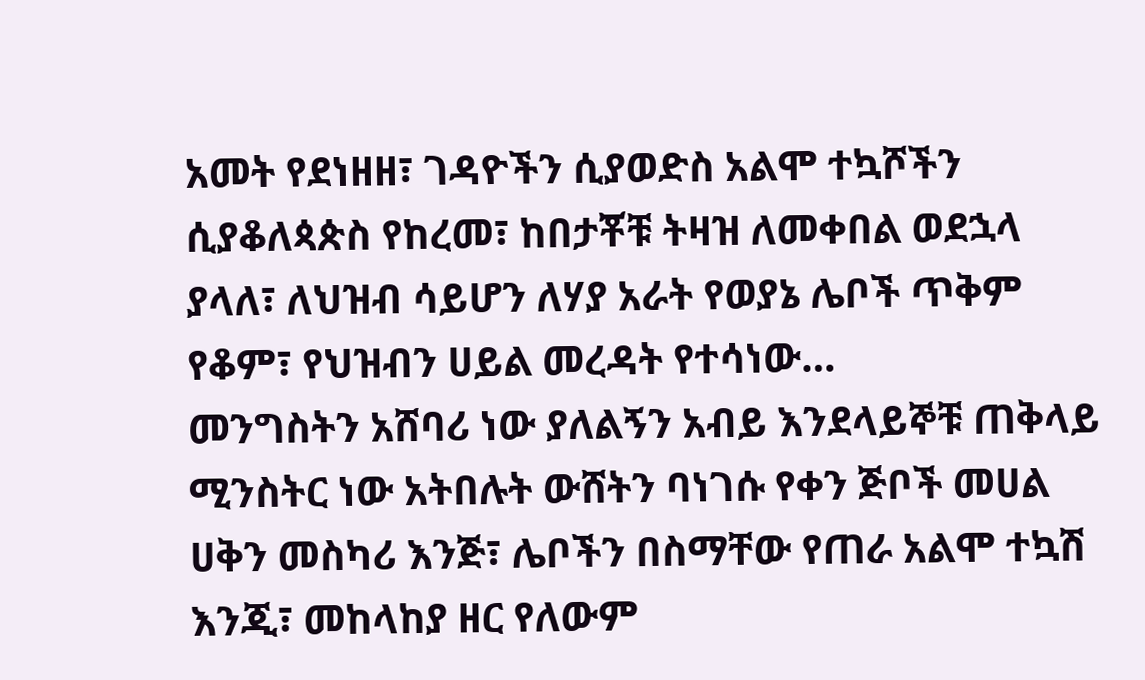አመት የደነዘዘ፣ ገዳዮችን ሲያወድስ አልሞ ተኳሾችን ሲያቆለጳጵስ የከረመ፣ ከበታቾቹ ትዛዝ ለመቀበል ወደኋላ ያላለ፣ ለህዝብ ሳይሆን ለሃያ አራት የወያኔ ሌቦች ጥቅም የቆም፣ የህዝብን ሀይል መረዳት የተሳነው…
መንግስትን አሸባሪ ነው ያለልኝን አብይ እንደላይኞቹ ጠቅላይ ሚንስትር ነው አትበሉት ውሸትን ባነገሱ የቀን ጅቦች መሀል ሀቅን መስካሪ እንጅ፣ ሌቦችን በስማቸው የጠራ አልሞ ተኳሽ እንጂ፣ መከላከያ ዘር የለውም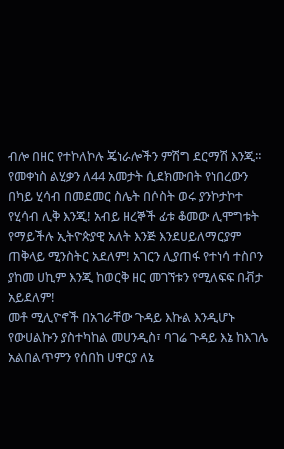ብሎ በዘር የተኮለኮሉ ጄነራሎችን ምሽግ ደርማሽ እንጂ። የመቀነስ ልሂቃን ለ44 አመታት ሲደክሙበት የነበረውን በካይ ሂሳብ በመደመር ስሌት በሶስት ወሩ ያንኮታኮተ የሂሳብ ሊቅ እንጂ! አብይ ዘረኞች ፊቱ ቆመው ሊሞግቱት የማይችሉ ኢትዮጵያዊ አለት እንጅ እንደሀይለማርያም ጠቅላይ ሚንስትር አደለም! አገርን ሊያጠፋ የተነሳ ተስቦን ያከመ ሀኪም እንጂ ከወርቅ ዘር መገኘቱን የሚለፍፍ በቭታ አይደለም!
መቶ ሚሊዮኖች በአገራቸው ጉዳይ እኩል እንዲሆኑ የውሀልኩን ያስተካከል መሀንዲስ፣ ባገሬ ጉዳይ እኔ ከእገሌ አልበልጥምን የሰበከ ሀዋርያ ለኔ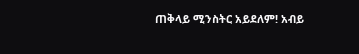ጠቅላይ ሚንስትር አይደለም! አብይ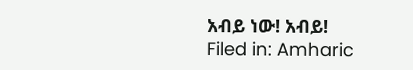አብይ ነው! አብይ!
Filed in: Amharic